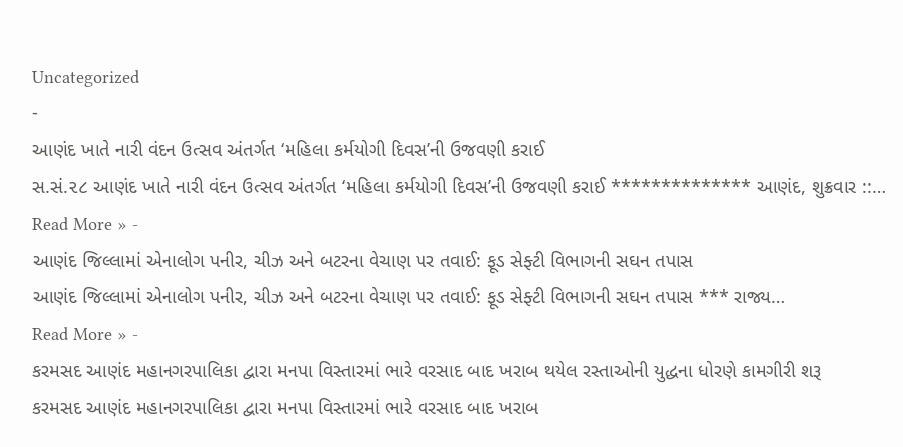Uncategorized
-
આણંદ ખાતે નારી વંદન ઉત્સવ અંતર્ગત ‘મહિલા કર્મયોગી દિવસ’ની ઉજવણી કરાઈ
સ.સં.૨૮ આણંદ ખાતે નારી વંદન ઉત્સવ અંતર્ગત ‘મહિલા કર્મયોગી દિવસ’ની ઉજવણી કરાઈ ************** આણંદ, શુક્રવાર ::…
Read More » -
આણંદ જિલ્લામાં એનાલોગ પનીર, ચીઝ અને બટરના વેચાણ પર તવાઈ: ફૂડ સેફ્ટી વિભાગની સઘન તપાસ
આણંદ જિલ્લામાં એનાલોગ પનીર, ચીઝ અને બટરના વેચાણ પર તવાઈ: ફૂડ સેફ્ટી વિભાગની સઘન તપાસ *** રાજ્ય…
Read More » -
કરમસદ આણંદ મહાનગરપાલિકા દ્વારા મનપા વિસ્તારમાં ભારે વરસાદ બાદ ખરાબ થયેલ રસ્તાઓની યુદ્ધના ધોરણે કામગીરી શરૂ
કરમસદ આણંદ મહાનગરપાલિકા દ્વારા મનપા વિસ્તારમાં ભારે વરસાદ બાદ ખરાબ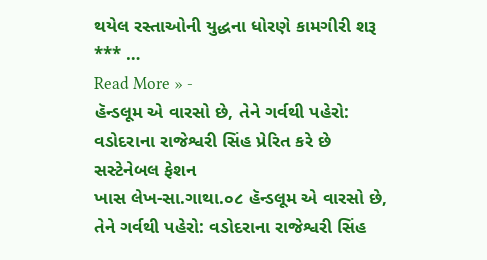થયેલ રસ્તાઓની યુદ્ધના ધોરણે કામગીરી શરૂ *** …
Read More » -
હૅન્ડલૂમ એ વારસો છે, તેને ગર્વથી પહેરો: વડોદરાના રાજેશ્વરી સિંહ પ્રેરિત કરે છે સસ્ટેનેબલ ફેશન
ખાસ લેખ-સા.ગાથા.૦૮ હૅન્ડલૂમ એ વારસો છે, તેને ગર્વથી પહેરો: વડોદરાના રાજેશ્વરી સિંહ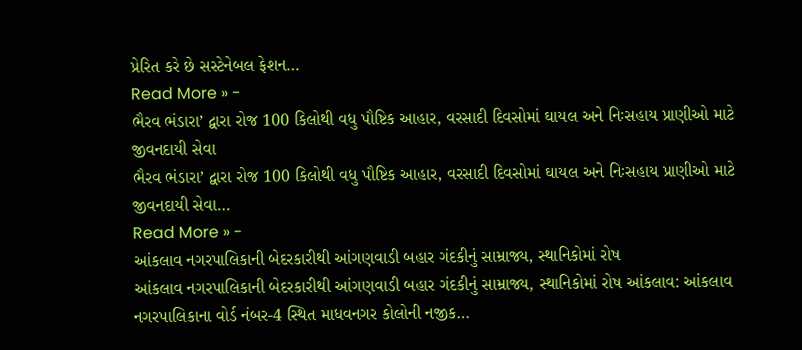પ્રેરિત કરે છે સસ્ટેનેબલ ફેશન…
Read More » -
ભૈરવ ભંડારા’ દ્વારા રોજ 100 કિલોથી વધુ પૌષ્ટિક આહાર, વરસાદી દિવસોમાં ઘાયલ અને નિઃસહાય પ્રાણીઓ માટે જીવનદાયી સેવા
ભૈરવ ભંડારા’ દ્વારા રોજ 100 કિલોથી વધુ પૌષ્ટિક આહાર, વરસાદી દિવસોમાં ઘાયલ અને નિઃસહાય પ્રાણીઓ માટે જીવનદાયી સેવા…
Read More » -
આંકલાવ નગરપાલિકાની બેદરકારીથી આંગણવાડી બહાર ગંદકીનું સામ્રાજ્ય, સ્થાનિકોમાં રોષ
આંકલાવ નગરપાલિકાની બેદરકારીથી આંગણવાડી બહાર ગંદકીનું સામ્રાજ્ય, સ્થાનિકોમાં રોષ આંકલાવ: આંકલાવ નગરપાલિકાના વોર્ડ નંબર-4 સ્થિત માધવનગર કોલોની નજીક…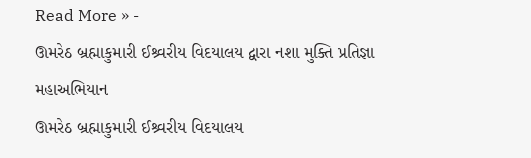Read More » -
ઊમરેઠ બ્રહ્માકુમારી ઈશ્ર્વરીય વિદયાલય દ્વારા નશા મુક્તિ પ્રતિજ્ઞા મહાઅભિયાન
ઊમરેઠ બ્રહ્માકુમારી ઈશ્ર્વરીય વિદયાલય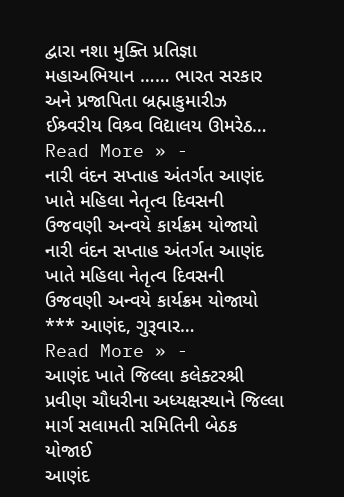દ્વારા નશા મુક્તિ પ્રતિજ્ઞા મહાઅભિયાન …… ભારત સરકાર અને પ્રજાપિતા બ્રહ્માકુમારીઝ ઈશ્ર્વરીય વિશ્ર્વ વિદ્યાલય ઊમરેઠ…
Read More » -
નારી વંદન સપ્તાહ અંતર્ગત આણંદ ખાતે મહિલા નેતૃત્વ દિવસની ઉજવણી અન્વયે કાર્યક્રમ યોજાયો
નારી વંદન સપ્તાહ અંતર્ગત આણંદ ખાતે મહિલા નેતૃત્વ દિવસની ઉજવણી અન્વયે કાર્યક્રમ યોજાયો *** આણંદ, ગુરૂવાર…
Read More » -
આણંદ ખાતે જિલ્લા કલેક્ટરશ્રી પ્રવીણ ચૌધરીના અધ્યક્ષસ્થાને જિલ્લા માર્ગ સલામતી સમિતિની બેઠક યોજાઈ
આણંદ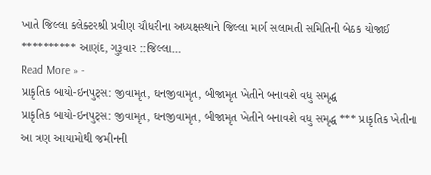ખાતે જિલ્લા કલેક્ટરશ્રી પ્રવીણ ચૌધરીના અધ્યક્ષસ્થાને જિલ્લા માર્ગ સલામતી સમિતિની બેઠક યોજાઈ ********** આણંદ, ગુરૂવાર ::જિલ્લા…
Read More » -
પ્રાકૃતિક બાયો-ઇનપુટ્સ: જીવામૃત, ઘનજીવામૃત, બીજામૃત ખેતીને બનાવશે વધુ સમૃદ્ધ
પ્રાકૃતિક બાયો-ઇનપુટ્સ: જીવામૃત, ઘનજીવામૃત, બીજામૃત ખેતીને બનાવશે વધુ સમૃદ્ધ *** પ્રાકૃતિક ખેતીના આ ત્રણ આયામોથી જમીનની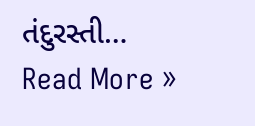તંદુરસ્તી…
Read More »